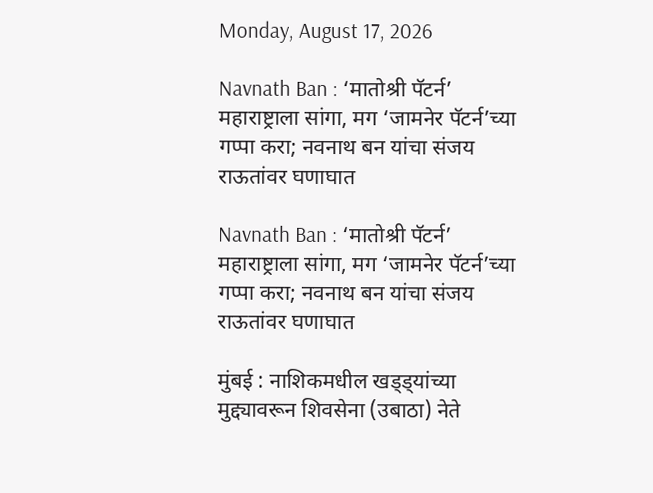Monday, August 17, 2026

Navnath Ban : ‘मातोश्री पॅटर्न’ महाराष्ट्राला सांगा, मग ‘जामनेर पॅटर्न’च्या गप्पा करा; नवनाथ बन यांचा संजय राऊतांवर घणाघात

Navnath Ban : ‘मातोश्री पॅटर्न’ महाराष्ट्राला सांगा, मग ‘जामनेर पॅटर्न’च्या गप्पा करा; नवनाथ बन यांचा संजय राऊतांवर घणाघात

मुंबई : नाशिकमधील खड्ड्यांच्या मुद्द्यावरून शिवसेना (उबाठा) नेते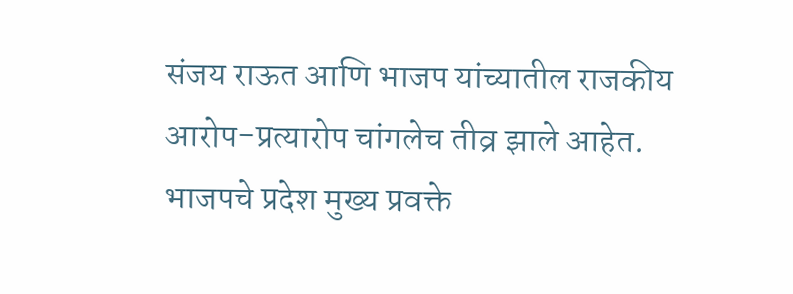संजय राऊत आणि भाजप यांच्यातील राजकीय आरोप-प्रत्यारोप चांगलेच तीव्र झाले आहेत. भाजपचे प्रदेश मुख्य प्रवक्ते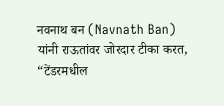नवनाथ बन (Navnath Ban) यांनी राऊतांवर जोरदार टीका करत, “टेंडरमधील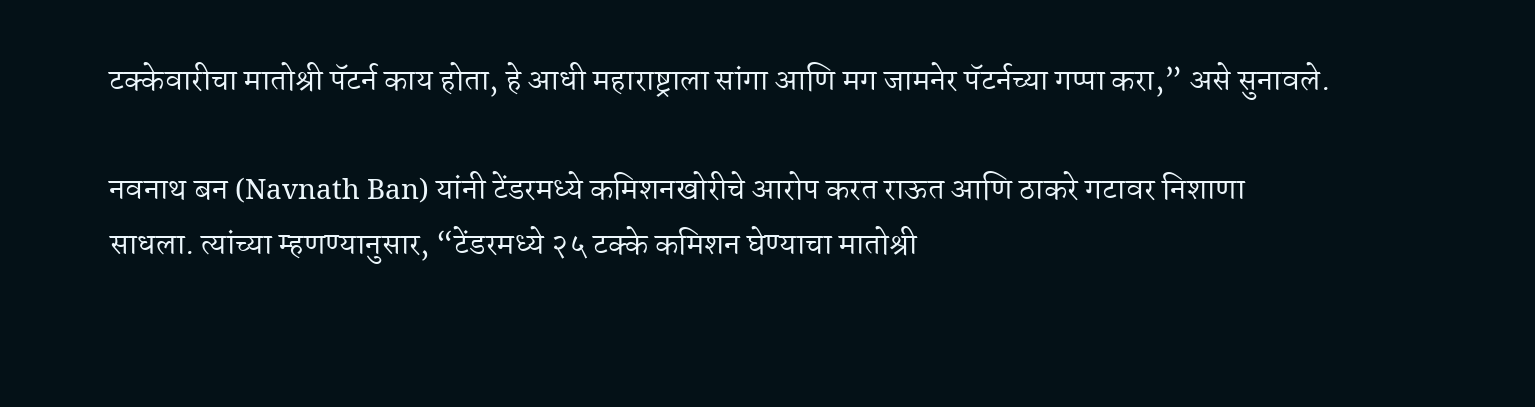टक्केवारीचा मातोश्री पॅटर्न काय होता, हे आधी महाराष्ट्राला सांगा आणि मग जामनेर पॅटर्नच्या गप्पा करा,” असे सुनावले.

नवनाथ बन (Navnath Ban) यांनी टेंडरमध्ये कमिशनखोरीचे आरोप करत राऊत आणि ठाकरे गटावर निशाणा साधला. त्यांच्या म्हणण्यानुसार, “टेंडरमध्ये २५ टक्के कमिशन घेण्याचा मातोश्री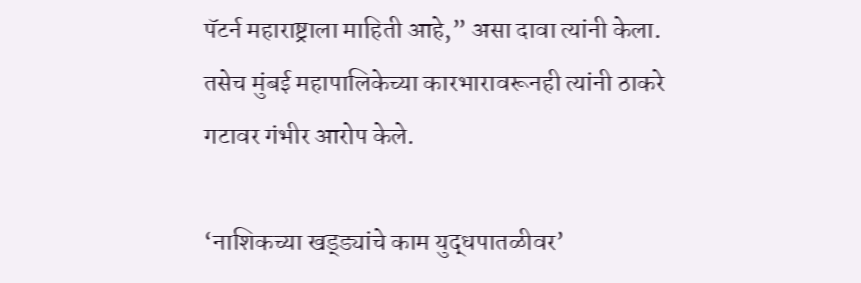पॅटर्न महाराष्ट्राला माहिती आहे,” असा दावा त्यांनी केला. तसेच मुंबई महापालिकेच्या कारभारावरूनही त्यांनी ठाकरे गटावर गंभीर आरोप केले.

‘नाशिकच्या खड्ड्यांचे काम युद्धपातळीवर’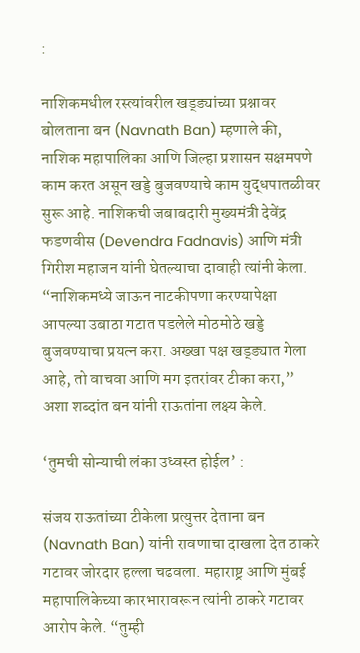:

नाशिकमधील रस्त्यांवरील खड्ड्यांच्या प्रश्नावर बोलताना बन (Navnath Ban) म्हणाले की, नाशिक महापालिका आणि जिल्हा प्रशासन सक्षमपणे काम करत असून खड्डे बुजवण्याचे काम युद्धपातळीवर सुरू आहे. नाशिकची जबाबदारी मुख्यमंत्री देवेंद्र फडणवीस (Devendra Fadnavis) आणि मंत्री गिरीश महाजन यांनी घेतल्याचा दावाही त्यांनी केला. “नाशिकमध्ये जाऊन नाटकीपणा करण्यापेक्षा आपल्या उबाठा गटात पडलेले मोठमोठे खड्डे बुजवण्याचा प्रयत्न करा. अख्खा पक्ष खड्ड्यात गेला आहे, तो वाचवा आणि मग इतरांवर टीका करा,” अशा शब्दांत बन यांनी राऊतांना लक्ष्य केले.

‘तुमची सोन्याची लंका उध्वस्त होईल’ :

संजय राऊतांच्या टीकेला प्रत्युत्तर देताना बन (Navnath Ban) यांनी रावणाचा दाखला देत ठाकरे गटावर जोरदार हल्ला चढवला. महाराष्ट्र आणि मुंबई महापालिकेच्या कारभारावरून त्यांनी ठाकरे गटावर आरोप केले. “तुम्ही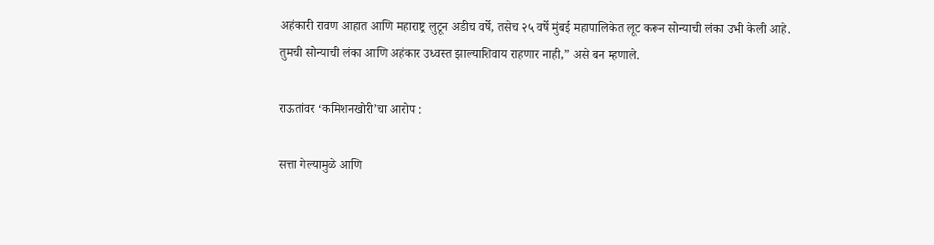अहंकारी रावण आहात आणि महाराष्ट्र लुटून अडीच वर्षे, तसेच २५ वर्षे मुंबई महापालिकेत लूट करून सोन्याची लंका उभी केली आहे. तुमची सोन्याची लंका आणि अहंकार उध्वस्त झाल्याशिवाय राहणार नाही,” असे बन म्हणाले.

राऊतांवर ‘कमिशनखोरी’चा आरोप :

सत्ता गेल्यामुळे आणि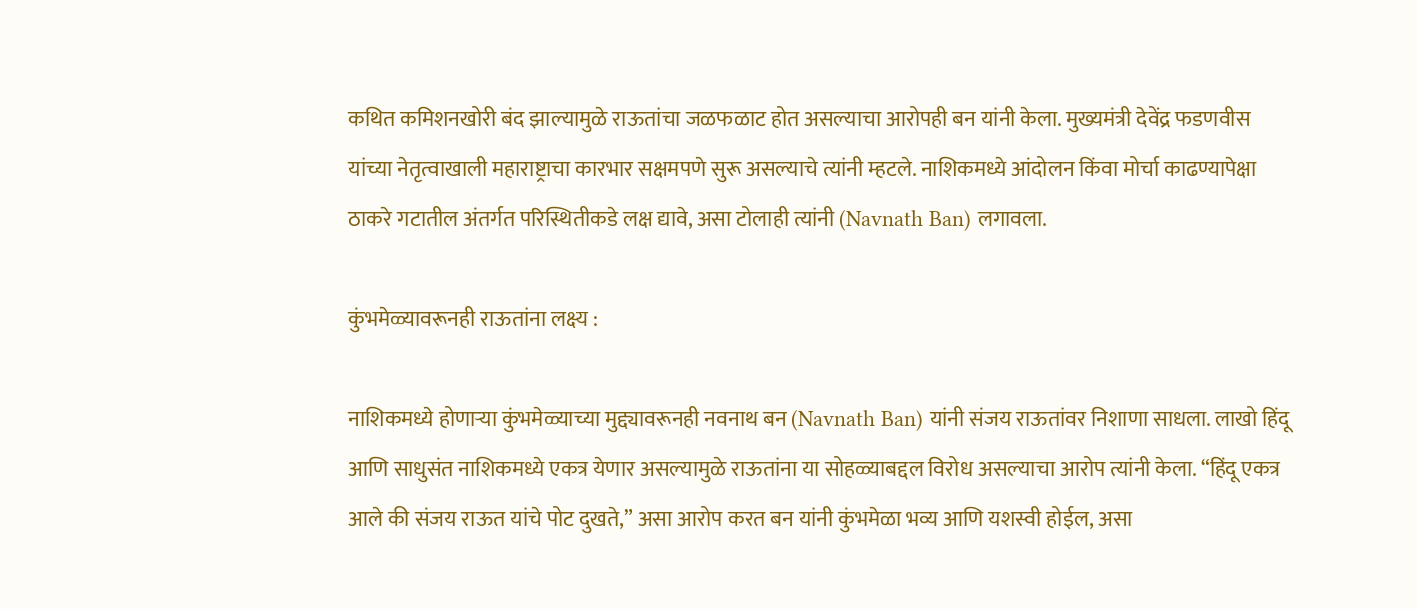कथित कमिशनखोरी बंद झाल्यामुळे राऊतांचा जळफळाट होत असल्याचा आरोपही बन यांनी केला. मुख्यमंत्री देवेंद्र फडणवीस यांच्या नेतृत्वाखाली महाराष्ट्राचा कारभार सक्षमपणे सुरू असल्याचे त्यांनी म्हटले. नाशिकमध्ये आंदोलन किंवा मोर्चा काढण्यापेक्षा ठाकरे गटातील अंतर्गत परिस्थितीकडे लक्ष द्यावे, असा टोलाही त्यांनी (Navnath Ban) लगावला.

कुंभमेळ्यावरूनही राऊतांना लक्ष्य :

नाशिकमध्ये होणाऱ्या कुंभमेळ्याच्या मुद्द्यावरूनही नवनाथ बन (Navnath Ban) यांनी संजय राऊतांवर निशाणा साधला. लाखो हिंदू आणि साधुसंत नाशिकमध्ये एकत्र येणार असल्यामुळे राऊतांना या सोहळ्याबद्दल विरोध असल्याचा आरोप त्यांनी केला. “हिंदू एकत्र आले की संजय राऊत यांचे पोट दुखते,” असा आरोप करत बन यांनी कुंभमेळा भव्य आणि यशस्वी होईल, असा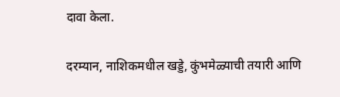दावा केला.

दरम्यान, नाशिकमधील खड्डे, कुंभमेळ्याची तयारी आणि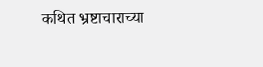कथित भ्रष्टाचाराच्या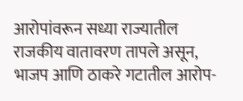आरोपांवरून सध्या राज्यातील राजकीय वातावरण तापले असून, भाजप आणि ठाकरे गटातील आरोप-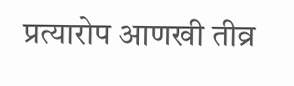प्रत्यारोप आणखी तीव्र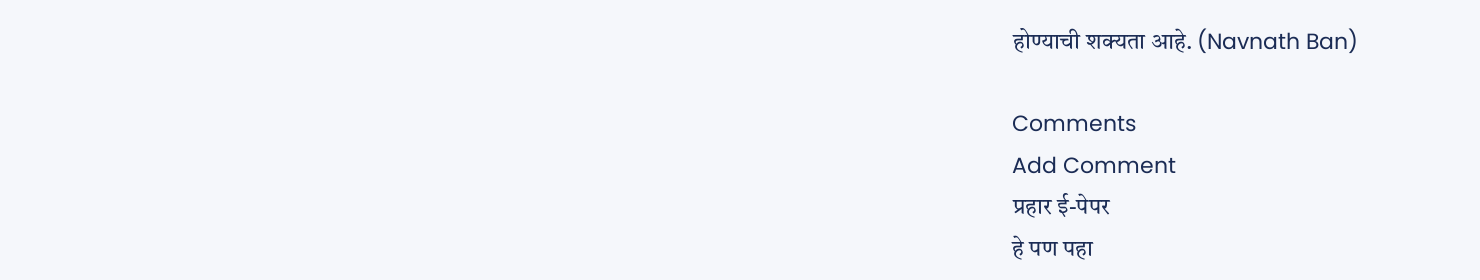होण्याची शक्यता आहे. (Navnath Ban)

Comments
Add Comment
प्रहार ई-पेपर
हे पण पहा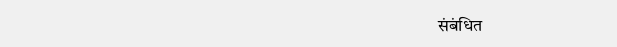संबंधित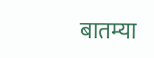बातम्या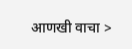आणखी वाचा >